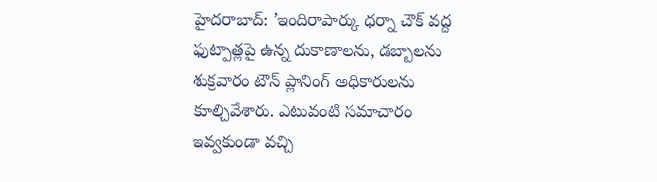హైదరాబాద్: ’ఇందిరాపార్కు ధర్నా చౌక్ వద్ద ఫుట్పాత్లపై ఉన్న దుకాణాలను, డబ్బాలను శుక్రవారం టౌన్ ప్లానింగ్ అధికారులను కూల్చివేశారు. ఎటువంటి సమాచారం ఇవ్వకుండా వచ్చి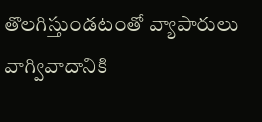తొలగిస్తుండటంతో వ్యాపారులు వాగ్వివాదానికి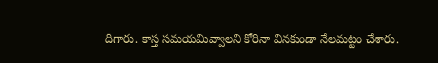దిగారు. కాస్త సమయమివ్వాలని కోరినా వినకుండా నేలమట్టం చేశారు.